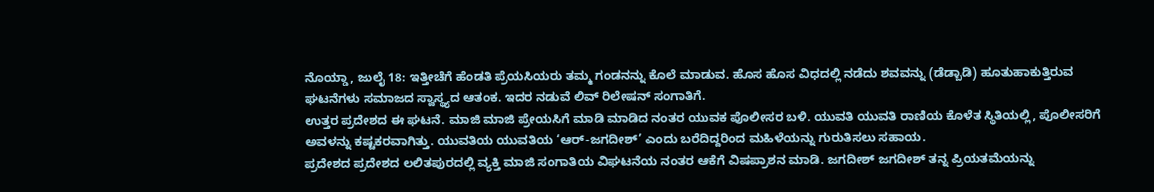ನೊಯ್ಡಾ, ಜುಲೈ 18: ಇತ್ತೀಚೆಗೆ ಹೆಂಡತಿ ಪ್ರೆಯಸಿಯರು ತಮ್ಮ ಗಂಡನನ್ನು ಕೊಲೆ ಮಾಡುವ. ಹೊಸ ಹೊಸ ವಿಧದಲ್ಲಿ ನಡೆದು ಶವವನ್ನು (ಡೆಡ್ಬಾಡಿ) ಹೂತುಹಾಕುತ್ತಿರುವ ಘಟನೆಗಳು ಸಮಾಜದ ಸ್ವಾಸ್ಥ್ಯದ ಆತಂಕ. ಇದರ ನಡುವೆ ಲಿವ್ ರಿಲೇಷನ್ ಸಂಗಾತಿಗೆ.
ಉತ್ತರ ಪ್ರದೇಶದ ಈ ಘಟನೆ. ಮಾಜಿ ಮಾಜಿ ಪ್ರೇಯಸಿಗೆ ಮಾಡಿ ಮಾಡಿದ ನಂತರ ಯುವಕ ಪೊಲೀಸರ ಬಳಿ. ಯುವತಿ ಯುವತಿ ರಾಣಿಯ ಕೊಳೆತ ಸ್ಥಿತಿಯಲ್ಲಿ, ಪೊಲೀಸರಿಗೆ ಅವಳನ್ನು ಕಷ್ಟಕರವಾಗಿತ್ತು. ಯುವತಿಯ ಯುವತಿಯ ‘ಆರ್-ಜಗದೀಶ್’ ಎಂದು ಬರೆದಿದ್ದರಿಂದ ಮಹಿಳೆಯನ್ನು ಗುರುತಿಸಲು ಸಹಾಯ.
ಪ್ರದೇಶದ ಪ್ರದೇಶದ ಲಲಿತಪುರದಲ್ಲಿ ವ್ಯಕ್ತಿ ಮಾಜಿ ಸಂಗಾತಿಯ ವಿಘಟನೆಯ ನಂತರ ಆಕೆಗೆ ವಿಷಪ್ರಾಶನ ಮಾಡಿ. ಜಗದೀಶ್ ಜಗದೀಶ್ ತನ್ನ ಪ್ರಿಯತಮೆಯನ್ನು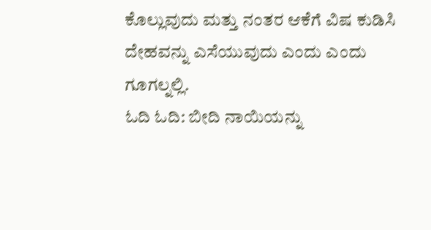ಕೊಲ್ಲುವುದು ಮತ್ತು ನಂತರ ಆಕೆಗೆ ವಿಷ ಕುಡಿಸಿ ದೇಹವನ್ನು ಎಸೆಯುವುದು ಎಂದು ಎಂದು ಗೂಗಲ್ನಲ್ಲಿ.
ಓದಿ ಓದಿ: ಬೀದಿ ನಾಯಿಯನ್ನು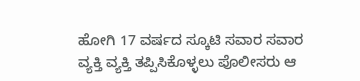ಹೋಗಿ 17 ವರ್ಷದ ಸ್ಕೂಟಿ ಸವಾರ ಸವಾರ
ವ್ಯಕ್ತಿ ವ್ಯಕ್ತಿ ತಪ್ಪಿಸಿಕೊಳ್ಳಲು ಪೊಲೀಸರು ಆ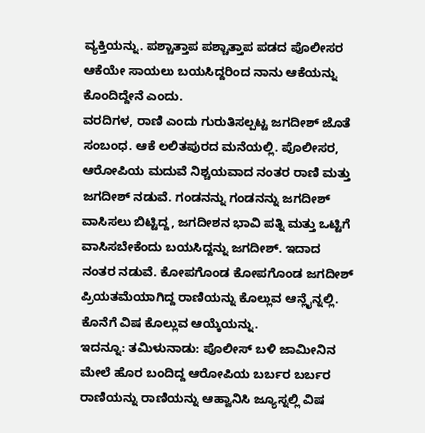ವ್ಯಕ್ತಿಯನ್ನು. ಪಶ್ಚಾತ್ತಾಪ ಪಶ್ಚಾತ್ತಾಪ ಪಡದ ಪೊಲೀಸರ ಆಕೆಯೇ ಸಾಯಲು ಬಯಸಿದ್ದರಿಂದ ನಾನು ಆಕೆಯನ್ನು ಕೊಂದಿದ್ದೇನೆ ಎಂದು.
ವರದಿಗಳ, ರಾಣಿ ಎಂದು ಗುರುತಿಸಲ್ಪಟ್ಟ ಜಗದೀಶ್ ಜೊತೆ ಸಂಬಂಧ. ಆಕೆ ಲಲಿತಪುರದ ಮನೆಯಲ್ಲಿ. ಪೊಲೀಸರ, ಆರೋಪಿಯ ಮದುವೆ ನಿಶ್ಚಯವಾದ ನಂತರ ರಾಣಿ ಮತ್ತು ಜಗದೀಶ್ ನಡುವೆ. ಗಂಡನನ್ನು ಗಂಡನನ್ನು ಜಗದೀಶ್ ವಾಸಿಸಲು ಬಿಟ್ಟಿದ್ದ, ಜಗದೀಶನ ಭಾವಿ ಪತ್ನಿ ಮತ್ತು ಒಟ್ಟಿಗೆ ವಾಸಿಸಬೇಕೆಂದು ಬಯಸಿದ್ದನ್ನು ಜಗದೀಶ್. ಇದಾದ ನಂತರ ನಡುವೆ. ಕೋಪಗೊಂಡ ಕೋಪಗೊಂಡ ಜಗದೀಶ್ ಪ್ರಿಯತಮೆಯಾಗಿದ್ದ ರಾಣಿಯನ್ನು ಕೊಲ್ಲುವ ಆನ್ಲೈನ್ನಲ್ಲಿ. ಕೊನೆಗೆ ವಿಷ ಕೊಲ್ಲುವ ಆಯ್ಕೆಯನ್ನು.
ಇದನ್ನೂ: ತಮಿಳುನಾಡು: ಪೊಲೀಸ್ ಬಳಿ ಜಾಮೀನಿನ ಮೇಲೆ ಹೊರ ಬಂದಿದ್ದ ಆರೋಪಿಯ ಬರ್ಬರ ಬರ್ಬರ
ರಾಣಿಯನ್ನು ರಾಣಿಯನ್ನು ಆಹ್ವಾನಿಸಿ ಜ್ಯೂಸ್ನಲ್ಲಿ ವಿಷ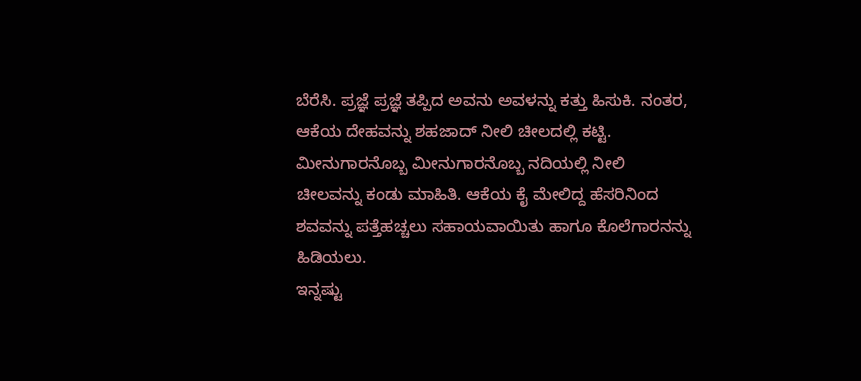ಬೆರೆಸಿ. ಪ್ರಜ್ಞೆ ಪ್ರಜ್ಞೆ ತಪ್ಪಿದ ಅವನು ಅವಳನ್ನು ಕತ್ತು ಹಿಸುಕಿ. ನಂತರ, ಆಕೆಯ ದೇಹವನ್ನು ಶಹಜಾದ್ ನೀಲಿ ಚೀಲದಲ್ಲಿ ಕಟ್ಟಿ. ಮೀನುಗಾರನೊಬ್ಬ ಮೀನುಗಾರನೊಬ್ಬ ನದಿಯಲ್ಲಿ ನೀಲಿ ಚೀಲವನ್ನು ಕಂಡು ಮಾಹಿತಿ. ಆಕೆಯ ಕೈ ಮೇಲಿದ್ದ ಹೆಸರಿನಿಂದ ಶವವನ್ನು ಪತ್ತೆಹಚ್ಚಲು ಸಹಾಯವಾಯಿತು ಹಾಗೂ ಕೊಲೆಗಾರನನ್ನು ಹಿಡಿಯಲು.
ಇನ್ನಷ್ಟು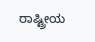ರಾಷ್ಟ್ರೀಯ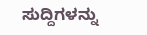ಸುದ್ದಿಗಳನ್ನು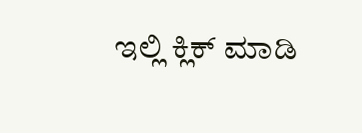ಇಲ್ಲಿ ಕ್ಲಿಕ್ ಮಾಡಿ